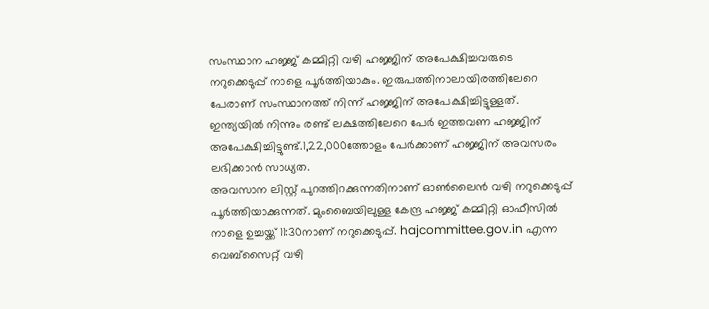സംസ്ഥാന ഹജ്ജ് കമ്മിറ്റി വഴി ഹജ്ജിന് അപേക്ഷിച്ചവരുടെ നറുക്കെടുപ്പ് നാളെ പൂർത്തിയാകും. ഇരുപത്തിനാലായിരത്തിലേറെ പേരാണ് സംസ്ഥാനത്ത് നിന്ന് ഹജ്ജിന് അപേക്ഷിച്ചിട്ടുള്ളത്. ഇന്ത്യയിൽ നിന്നും രണ്ട് ലക്ഷത്തിലേറെ പേർ ഇത്തവണ ഹജ്ജിന് അപേക്ഷിച്ചിട്ടുണ്ട്.1,22,000ത്തോളം പേർക്കാണ് ഹജ്ജിന് അവസരം ലഭിക്കാൻ സാധ്യത.
അവസാന ലിസ്റ്റ് പുറത്തിറക്കുന്നതിനാണ് ഓൺലൈൻ വഴി നറുക്കെടുപ്പ് പൂർത്തിയാക്കുന്നത്. മുംബൈയിലുള്ള കേന്ദ്ര ഹജ്ജ് കമ്മിറ്റി ഓഫീസിൽ നാളെ ഉച്ചയ്ക്ക് 11:30നാണ് നറുക്കെടുപ്പ്. hajcommittee.gov.in എന്ന വെബ്സൈറ്റ് വഴി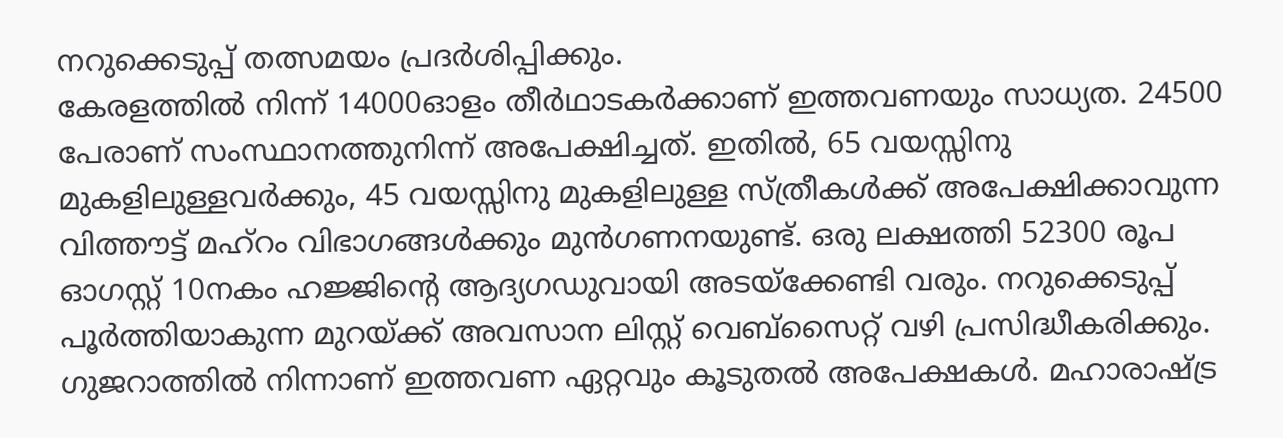നറുക്കെടുപ്പ് തത്സമയം പ്രദർശിപ്പിക്കും.
കേരളത്തിൽ നിന്ന് 14000ഓളം തീർഥാടകർക്കാണ് ഇത്തവണയും സാധ്യത. 24500 പേരാണ് സംസ്ഥാനത്തുനിന്ന് അപേക്ഷിച്ചത്. ഇതിൽ, 65 വയസ്സിനു മുകളിലുള്ളവർക്കും, 45 വയസ്സിനു മുകളിലുള്ള സ്ത്രീകൾക്ക് അപേക്ഷിക്കാവുന്ന വിത്തൗട്ട് മഹ്റം വിഭാഗങ്ങൾക്കും മുൻഗണനയുണ്ട്. ഒരു ലക്ഷത്തി 52300 രൂപ ഓഗസ്റ്റ് 10നകം ഹജ്ജിന്റെ ആദ്യഗഡുവായി അടയ്ക്കേണ്ടി വരും. നറുക്കെടുപ്പ് പൂർത്തിയാകുന്ന മുറയ്ക്ക് അവസാന ലിസ്റ്റ് വെബ്സൈറ്റ് വഴി പ്രസിദ്ധീകരിക്കും. ഗുജറാത്തിൽ നിന്നാണ് ഇത്തവണ ഏറ്റവും കൂടുതൽ അപേക്ഷകൾ. മഹാരാഷ്ട്ര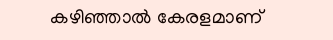കഴിഞ്ഞാൽ കേരളമാണ്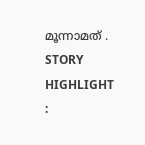മൂന്നാമത് .
STORY HIGHLIGHT :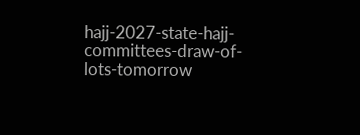hajj-2027-state-hajj-committees-draw-of-lots-tomorrow